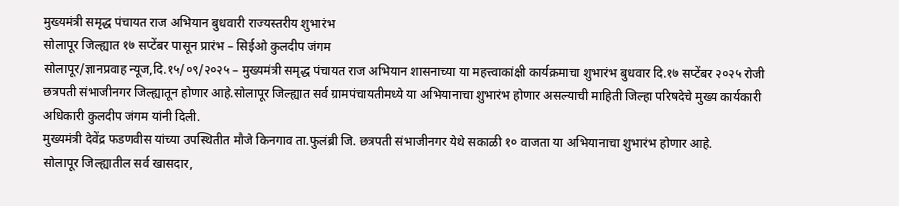मुख्यमंत्री समृद्ध पंचायत राज अभियान बुधवारी राज्यस्तरीय शुभारंभ
सोलापूर जिल्ह्यात १७ सप्टेंबर पासून प्रारंभ – सिईओ कुलदीप जंगम
सोलापूर/ज्ञानप्रवाह न्यूज,दि.१५/०९/२०२५ – मुख्यमंत्री समृद्ध पंचायत राज अभियान शासनाच्या या महत्त्वाकांक्षी कार्यक्रमाचा शुभारंभ बुधवार दि.१७ सप्टेंबर २०२५ रोजी छत्रपती संभाजीनगर जिल्ह्यातून होणार आहे.सोलापूर जिल्ह्यात सर्व ग्रामपंचायतीमध्ये या अभियानाचा शुभारंभ होणार असल्याची माहिती जिल्हा परिषदेचे मुख्य कार्यकारी अधिकारी कुलदीप जंगम यांनी दिली.
मुख्यमंत्री देवेंद्र फडणवीस यांच्या उपस्थितीत मौजे किनगाव ता.फुलंब्री जि. छत्रपती संभाजीनगर येथे सकाळी १० वाजता या अभियानाचा शुभारंभ होणार आहे.
सोलापूर जिल्ह्यातील सर्व खासदार,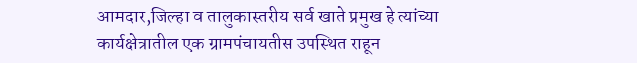आमदार,जिल्हा व तालुकास्तरीय सर्व खाते प्रमुख हे त्यांच्या कार्यक्षेत्रातील एक ग्रामपंचायतीस उपस्थित राहून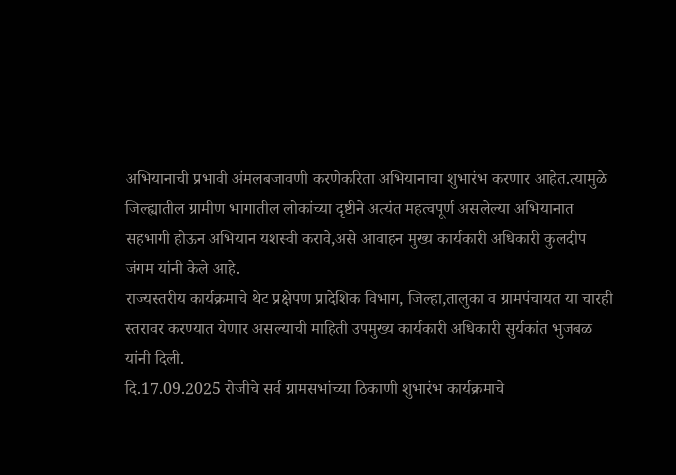अभियानाची प्रभावी अंमलबजावणी करणेकरिता अभियानाचा शुभारंभ करणार आहेत.त्यामुळे जिल्ह्यातील ग्रामीण भागातील लोकांच्या दृष्टीने अत्यंत महत्वपूर्ण असलेल्या अभियानात सहभागी होऊन अभियान यशस्वी करावे,असे आवाहन मुख्य कार्यकारी अधिकारी कुलदीप जंगम यांनी केले आहे.
राज्यस्तरीय कार्यक्रमाचे थेट प्रक्षेपण प्रादेशिक विभाग, जिल्हा,तालुका व ग्रामपंचायत या चारही स्तरावर करण्यात येणार असल्याची माहिती उपमुख्य कार्यकारी अधिकारी सुर्यकांत भुजबळ यांनी दिली.
दि.17.09.2025 रोजीचे सर्व ग्रामसभांच्या ठिकाणी शुभारंभ कार्यक्रमाचे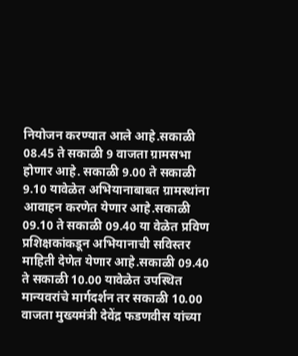नियोजन करण्यात आले आहे.सकाळी 08.45 ते सकाळी 9 वाजता ग्रामसभा होणार आहे. सकाळी 9.00 ते सकाळी 9.10 यावेळेत अभियानाबाबत ग्रामस्थांना आवाहन करणेत येणार आहे.सकाळी 09.10 ते सकाळी 09.40 या वेळेत प्रविण प्रशिक्षकांकडून अभियानाची सविस्तर माहिती देणेत येणार आहे.सकाळी 09.40 ते सकाळी 10.00 यावेळेत उपस्थित मान्यवरांचे मार्गदर्शन तर सकाळी 10.00 वाजता मुख्यमंत्री देवेंद्र फडणवीस यांच्या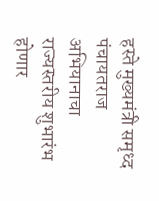हस्ते मुख्यमंत्री समृध्द पंचायतराज अभियानाचा राज्यस्तरीय शुभारंभ होणार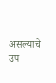असल्याचे उप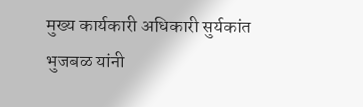मुख्य कार्यकारी अधिकारी सुर्यकांत भुजबळ यांनी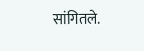सांगितले.